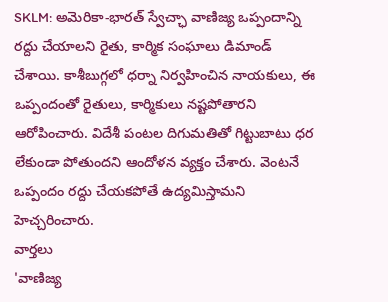SKLM: అమెరికా-భారత్ స్వేచ్ఛా వాణిజ్య ఒప్పందాన్ని రద్దు చేయాలని రైతు, కార్మిక సంఘాలు డిమాండ్ చేశాయి. కాశీబుగ్గలో ధర్నా నిర్వహించిన నాయకులు, ఈ ఒప్పందంతో రైతులు, కార్మికులు నష్టపోతారని ఆరోపించారు. విదేశీ పంటల దిగుమతితో గిట్టుబాటు ధర లేకుండా పోతుందని ఆందోళన వ్యక్తం చేశారు. వెంటనే ఒప్పందం రద్దు చేయకపోతే ఉద్యమిస్తామని హెచ్చరించారు.
వార్తలు
'వాణిజ్య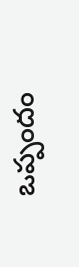ఒప్పందం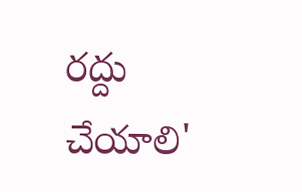రద్దు చేయాలి'